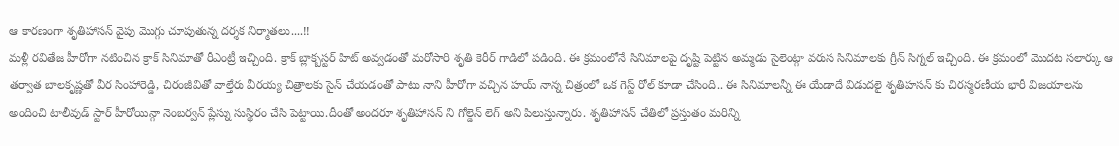ఆ కారణంగా శృతిహాసన్ వైపు మొగ్గు చూపుతున్న దర్శక నిర్మాతలు....!!
మళ్లీ రవితేజ హీరోగా నటించిన క్రాక్ సినిమాతో రీఎంట్రీ ఇచ్చింది. క్రాక్ బ్లాక్బస్టర్ హిట్ అవ్వడంతో మరోసారి శృతి కెరీర్ గాడిలో పడింది. ఈ క్రమంలోనే సినిమాలపై దృష్టి పెట్టిన అమ్మడు సైలెంట్గా వరుస సినిమాలకు గ్రీన్ సిగ్నల్ ఇచ్చింది. ఈ క్రమంలో మొదట సలార్కు ఆ తర్వాత బాలకృష్ణతో వీర సింహారెడ్డి, చిరంజీవితో వాల్తేరు వీరయ్య చిత్రాలకు సైన్ చేయడంతో పాటు నాని హీరోగా వచ్చిన హయ్ నాన్న చిత్రంలో ఒక గెస్ట్ రోల్ కూడా చేసింది.. ఈ సినిమాలన్నీ ఈ యేడాదే విడుదలై శృతిహసన్ కు చిరస్మరణీయ భారీ విజయాలను అందించి టాలీవుడ్ స్టార్ హీరోయిన్గా నెంబర్వన్ ప్లేస్ను సుస్థిరం చేసి పెట్టాయి.దీంతో అందరూ శృతిహాసన్ ని గోల్డెన్ లెగ్ అని పిలుస్తున్నారు. శృతిహాసన్ చేతిలో ప్రస్తుతం మరిన్ని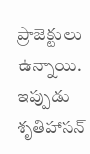ప్రాజెక్టులు ఉన్నాయి. ఇప్పుడు శృతిహాసన్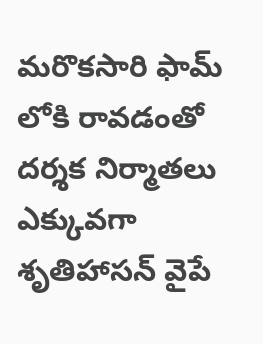మరొకసారి ఫామ్ లోకి రావడంతో దర్శక నిర్మాతలు ఎక్కువగా శృతిహాసన్ వైపే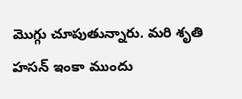మొగ్గు చూపుతున్నారు. మరి శృతి హసన్ ఇంకా ముందు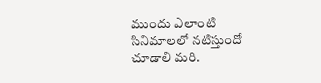ముందు ఎలాంటి సినిమాలలో నటిస్తుందో చూడాలి మరి.